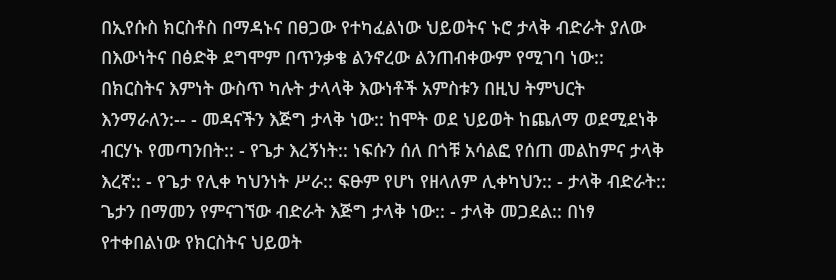በኢየሱስ ክርስቶስ በማዳኑና በፀጋው የተካፈልነው ህይወትና ኑሮ ታላቅ ብድራት ያለው በእውነትና በፅድቅ ደግሞም በጥንቃቄ ልንኖረው ልንጠብቀውም የሚገባ ነው:: በክርስትና እምነት ውስጥ ካሉት ታላላቅ እውነቶች አምስቱን በዚህ ትምህርት እንማራለን:-- - መዳናችን እጅግ ታላቅ ነው:: ከሞት ወደ ህይወት ከጨለማ ወደሚደነቅ ብርሃኑ የመጣንበት:: - የጌታ እረኝነት:: ነፍሱን ሰለ በጎቹ አሳልፎ የሰጠ መልከምና ታላቅ እረኛ:: - የጌታ የሊቀ ካህንነት ሥራ:: ፍፁም የሆነ የዘላለም ሊቀካህን:: - ታላቅ ብድራት:: ጌታን በማመን የምናገኘው ብድራት እጅግ ታላቅ ነው:: - ታላቅ መጋደል:: በነፃ የተቀበልነው የክርስትና ህይወት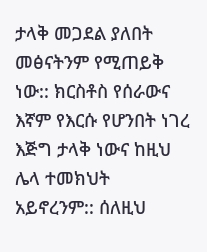ታላቅ መጋደል ያለበት መፅናትንም የሚጠይቅ ነው:: ክርስቶስ የሰራውና እኛም የእርሱ የሆንበት ነገረ እጅግ ታላቅ ነውና ከዚህ ሌላ ተመክህት አይኖረንም:: ሰለዚህ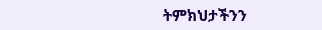ትምክህታችንን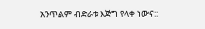አንጥልም ብድራቱ እጅግ የላቀ ነውና::